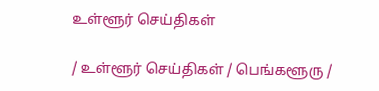உள்ளூர் செய்திகள்

/ உள்ளூர் செய்திகள் / பெங்களூரு /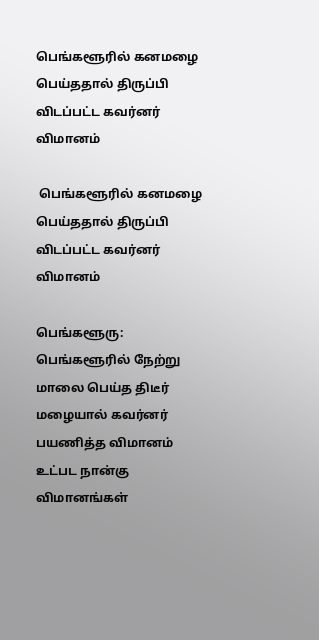பெங்களூரில் கனமழை பெய்ததால் திருப்பி விடப்பட்ட கவர்னர் விமானம்

 பெங்களூரில் கனமழை பெய்ததால் திருப்பி விடப்பட்ட கவர்னர் விமானம்

பெங்களூரு: பெங்களூரில் நேற்று மாலை பெய்த திடீர் மழையால் கவர்னர் பயணித்த விமானம் உட்பட நான்கு விமானங்கள்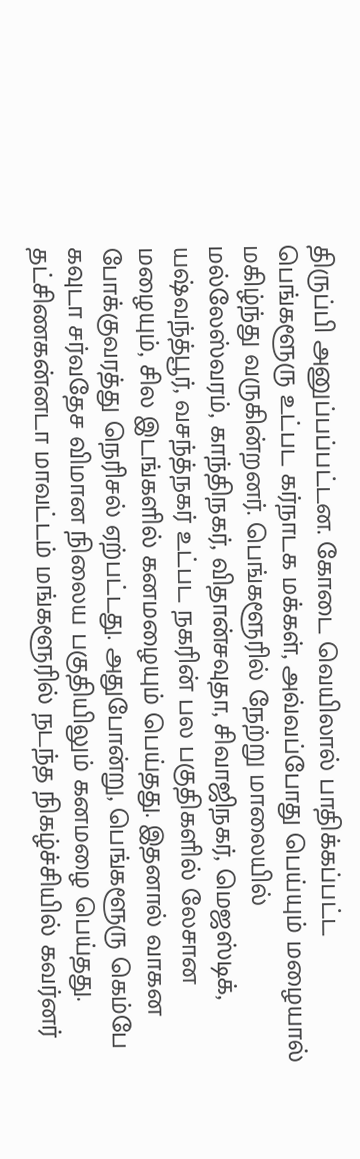திருப்பி அனுப்பப்பட்டன. கோடை வெயிலால் பாதிக்கப்பட்ட பெங்களூரு உட்பட கர்நாடக மக்கள், அவ்வப்போது பெய்யும் மழையால் மகிழ்ந்து வருகின்றனர். பெங்களூரில் நேற்று மாலையில் மல்லேஸ்வரம், காந்திநகர், விதான்சவுதா, சிவாஜிநகர், மெஜஸ்டிக், யஷ்வந்த்பூர், வசந்த்நகர் உட்பட நகரின் பல பகுதிகளில் லேசான மழையும், சில இடங்களில் கனமழையும் பெய்தது. இதனால் வாகன போக்குவரத்து நெரிசல் ஏற்பட்டது. அதுபோன்று, பெங்களூரு கெம்பே கவுடா சர்வதேச விமான நிலைய பகுதியிலும் கனமழை பெய்தது. தட்சிணகன்னடா மாவட்டம் மங்களூரில் நடந்த நிகழ்ச்சியில் கவர்னர்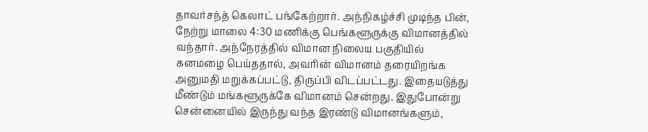தாவர்சந்த் கெலாட் பங்கேற்றார். அந்நிகழ்ச்சி முடிந்த பின், நேற்று மாலை 4:30 மணிக்கு பெங்களூருக்கு விமானத்தில் வந்தார். அந்நேரத்தில் விமான நிலைய பகுதியில் கனமழை பெய்ததால், அவரின் விமானம் தரையிறங்க அனுமதி மறுக்கப்பட்டு, திருப்பி விடப்பட்டது. இதையடுத்து மீண்டும் மங்களூருக்கே விமானம் சென்றது. இதுபோன்று சென்னையில் இருந்து வந்த இரண்டு விமானங்களும்,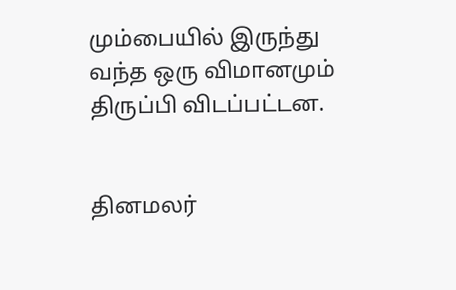மும்பையில் இருந்து வந்த ஒரு விமானமும் திருப்பி விடப்பட்டன.


தினமலர்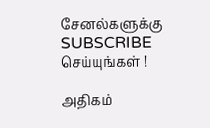சேனல்களுக்கு SUBSCRIBE செய்யுங்கள் !

அதிகம்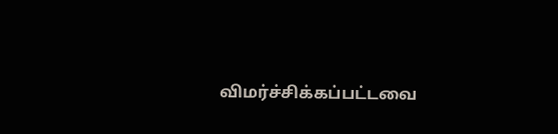விமர்ச்சிக்கப்பட்டவை